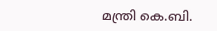മന്ത്രി കെ.ബി.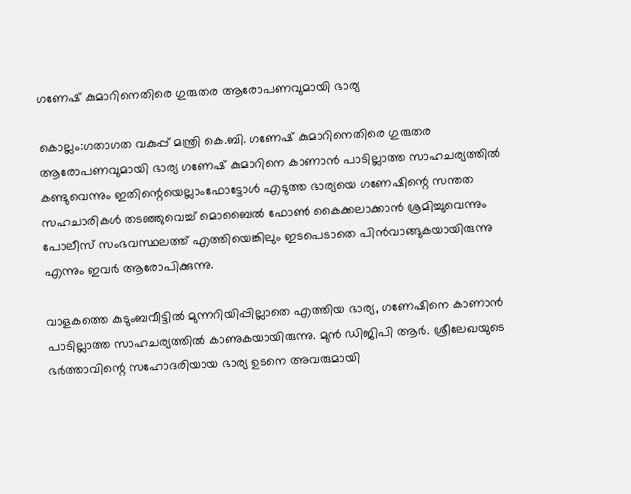ഗണേഷ് കുമാറിനെതിരെ ഗുരുതര ആരോപണവുമായി ഭാര്യ

കൊല്ലം:ഗതാഗത വകുപ്പ് മന്ത്രി കെ.ബി. ഗണേഷ് കുമാറിനെതിരെ ഗുരുതര ആരോപണവുമായി ഭാര്യ ഗണേഷ് കുമാറിനെ കാണാൻ പാടില്ലാത്ത സാഹചര്യത്തില്‍ കണ്ടുവെന്നും ഇതിന്റെയെല്ലാംഫോട്ടോള്‍ എടുത്ത ഭാര്യയെ ഗണേഷിന്റെ സന്തത സഹചാരികള്‍ തടഞ്ഞുവെച്ച്‌ മൊബൈല്‍ ഫോണ്‍ കൈക്കലാക്കാൻ ശ്രമിച്ചുവെന്നും പോലീസ് സംഭവസ്ഥലത്ത് എത്തിയെങ്കിലും ഇടപെടാതെ പിൻവാങ്ങുകയായിരുന്നു എന്നും ഇവർ ആരോപിക്കുന്നു.

വാളകത്തെ കുടുംബവീട്ടില്‍ മുന്നറിയിപ്പില്ലാതെ എത്തിയ ഭാര്യ, ഗണേഷിനെ കാണാൻ പാടില്ലാത്ത സാഹചര്യത്തില്‍ കാണുകയായിരുന്നു. മുൻ ഡിജിപി ആർ. ശ്രീലേഖയുടെ ഭർത്താവിന്റെ സഹോദരിയായ ഭാര്യ ഉടനെ അവരുമായി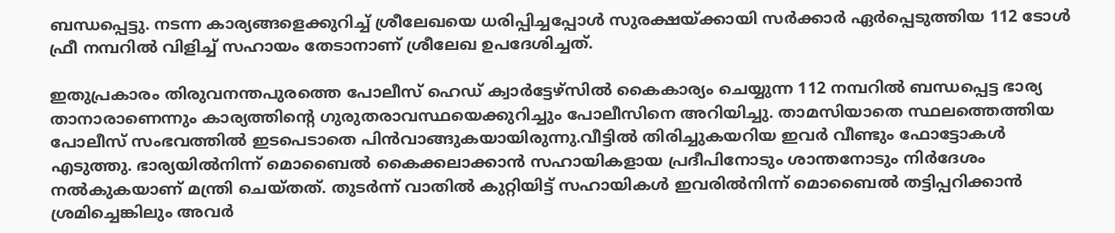ബന്ധപ്പെട്ടു. നടന്ന കാര്യങ്ങളെക്കുറിച്ച്‌ ശ്രീലേഖയെ ധരിപ്പിച്ചപ്പോള്‍ സുരക്ഷയ്‌ക്കായി സർക്കാർ ഏർപ്പെടുത്തിയ 112 ടോള്‍ ഫ്രീ നമ്പറില്‍ വിളിച്ച്‌ സഹായം തേടാനാണ് ശ്രീലേഖ ഉപദേശിച്ചത്.

ഇതുപ്രകാരം തിരുവനന്തപുരത്തെ പോലീസ് ഹെഡ് ക്വാർട്ടേഴ്‌സില്‍ കൈകാര്യം ചെയ്യുന്ന 112 നമ്പറില്‍ ബന്ധപ്പെട്ട ഭാര്യ താനാരാണെന്നും കാര്യത്തിന്റെ ഗുരുതരാവസ്ഥയെക്കുറിച്ചും പോലീസിനെ അറിയിച്ചു. താമസിയാതെ സ്ഥലത്തെത്തിയ പോലീസ് സംഭവത്തില്‍ ഇടപെടാതെ പിൻവാങ്ങുകയായിരുന്നു.വീട്ടില്‍ തിരിച്ചുകയറിയ ഇവർ വീണ്ടും ഫോട്ടോകള്‍ എടുത്തു. ഭാര്യയില്‍നിന്ന്‌ മൊബൈല്‍ കൈക്കലാക്കാൻ സഹായികളായ പ്രദീപിനോടും ശാന്തനോടും നിർദേശം നല്‍കുകയാണ് മന്ത്രി ചെയ്തത്. തുടർന്ന് വാതില്‍ കുറ്റിയിട്ട് സഹായികള്‍ ഇവരില്‍നിന്ന് മൊബൈല്‍ തട്ടിപ്പറിക്കാൻ ശ്രമിച്ചെങ്കിലും അവർ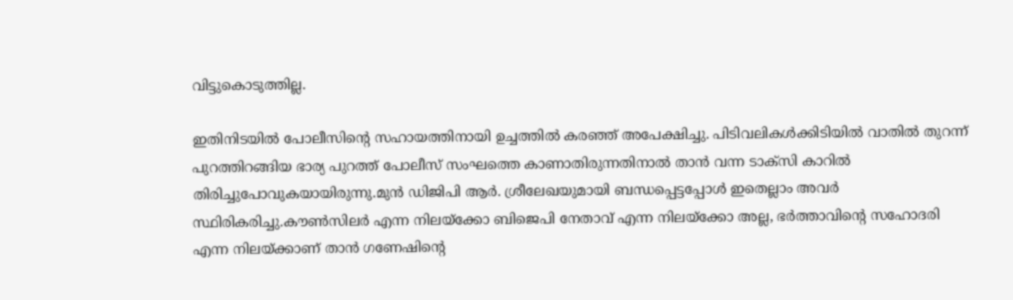വിട്ടുകൊടുത്തില്ല.

ഇതിനിടയില്‍ പോലീസിന്റെ സഹായത്തിനായി ഉച്ചത്തില്‍ കരഞ്ഞ് അപേക്ഷിച്ചു. പിടിവലികള്‍ക്കിടിയില്‍ വാതില്‍ തുറന്ന് പുറത്തിറങ്ങിയ ഭാര്യ പുറത്ത് പോലീസ് സംഘത്തെ കാണാതിരുന്നതിനാല്‍ താൻ വന്ന ടാക്‌സി കാറില്‍ തിരിച്ചുപോവുകയായിരുന്നു.മുൻ ഡിജിപി ആർ. ശ്രീലേഖയുമായി ബന്ധപ്പെട്ടപ്പോള്‍ ഇതെല്ലാം അവർ സ്ഥിരികരിച്ചു.കൗണ്‍സിലർ എന്ന നിലയ്‌ക്കോ ബിജെപി നേതാവ് എന്ന നിലയ്‌ക്കോ അല്ല, ഭർത്താവിന്റെ സഹോദരി എന്ന നിലയ്‌ക്കാണ് താൻ ഗണേഷിന്റെ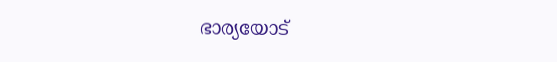ഭാര്യയോട്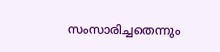സംസാരിച്ചതെന്നും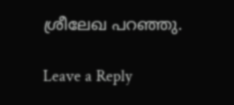ശ്രീലേഖ പറഞ്ഞു.

Leave a Reply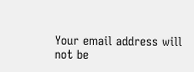Your email address will not be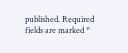published. Required fields are marked *